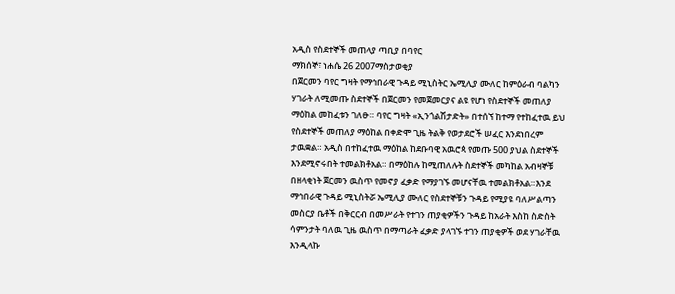አዲስ የስደተኞች መጠላያ ጣቢያ በባየር
ማክሰኞ፣ ነሐሴ 26 2007ማስታወቂያ
በጀርመን ባየር ግዛት የማኅበራዊ ጉዳይ ሚኒስትር ኤሚሊያ ሙለር ከምዕራብ ባልካን ሃገራት ለሚመጡ ስደተኞች በጀርመን የመጀመርያና ልዩ የሆነ የስደተኞች መጠለያ ማዕከል መከፈቱን ገለፁ። ባየር ግዛት «ኢንጎልሽታድት» በተሰኘ ከተማ የተከፈተዉ ይህ የስደተኞች መጠለያ ማዕከል በቀድሞ ጊዜ ትልቅ የወታደሮች ሠፈር እንደነበረም ታዉቋል። አዲስ በተከፈተዉ ማዕከል ከደቡባዊ አዉሮጳ የመጡ 500 ያህል ስደተኞች እንደሚኖሩበት ተመልክቶአል። በማዕከሉ ከሚጠለሉት ስደተኞች መካከል አብዛኞቹ በዘላቂነት ጀርመን ዉስጥ የመኖያ ፈቃድ የማያገኙ መሆናቸዉ ተመልክቶአል።እንደ ማኅበራዊ ጉዳይ ሚኒስትሯ ኤሚሊያ ሙለር የስደተኞቹን ጉዳይ የሚያዩ ባለሥልጣን መስርያ ቤቶች በቅርርብ በመሥራት የተገን ጠያቂዎችን ጉዳይ ከአራት እስከ ስድስት ሳምንታት ባለዉ ጊዜ ዉስጥ በማጣራት ፈቃድ ያላገኙ ተገን ጠያቂዎች ወደ ሃገራቸዉ እንዲላኩ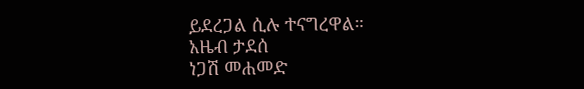ይደረጋል ሲሉ ተናግረዋል።
አዜብ ታደሰ
ነጋሽ መሐመድ